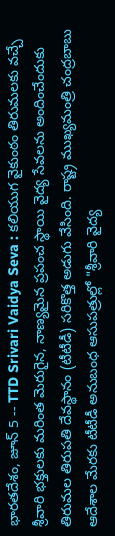భారతదేశం, జూన్ 5 -- TTD Srivari Vaidya Seva : కలియుగ వైకుంఠం తిరుమలకు వచ్చే శ్రీవారి భక్తులకు మరింత మెరుగైన, నాణ్యమైన ప్రపంచ స్థాయి వైద్య సేవలను అందించేందుకు తిరుమల తిరుపతి దేవస్థానం (టీటీడీ) సరికొత్త అడుగు వేసింది. రాష్ట్ర ముఖ్యమంత్రి చంద్రబాబు ఆదేశాల మేరకు టీటీడీ అనుబంధ ఆసుపత్రుల్లో "శ్రీవారి వైద్య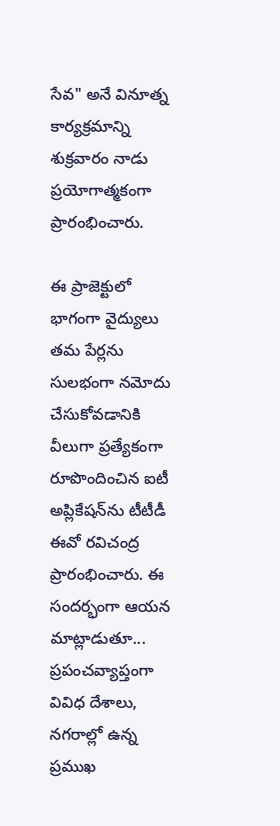సేవ" అనే వినూత్న కార్యక్రమాన్ని శుక్రవారం నాడు ప్రయోగాత్మకంగా ప్రారంభించారు.

ఈ ప్రాజెక్టులో భాగంగా వైద్యులు తమ పేర్లను సులభంగా నమోదు చేసుకోవడానికి వీలుగా ప్రత్యేకంగా రూపొందించిన ఐటీ అప్లికేషన్‌ను టీటీడీ ఈవో రవిచంద్ర ప్రారంభించారు. ఈ సందర్భంగా ఆయన మాట్లాడుతూ... ప్రపంచవ్యాప్తంగా వివిధ దేశాలు, నగరాల్లో ఉన్న ప్రముఖ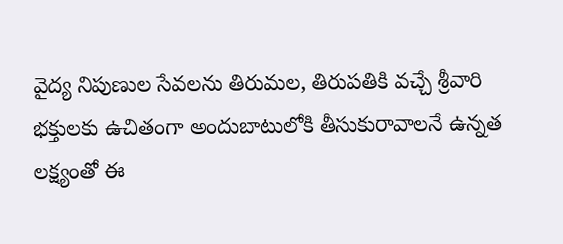వైద్య నిపుణుల సేవలను తిరుమల, తిరుపతికి వచ్చే శ్రీవారి భక్తులకు ఉచితంగా అందుబాటులోకి తీసుకురావాలనే ఉన్నత లక్ష్యంతో ఈ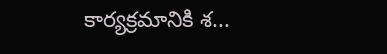కార్యక్రమానికి శ...